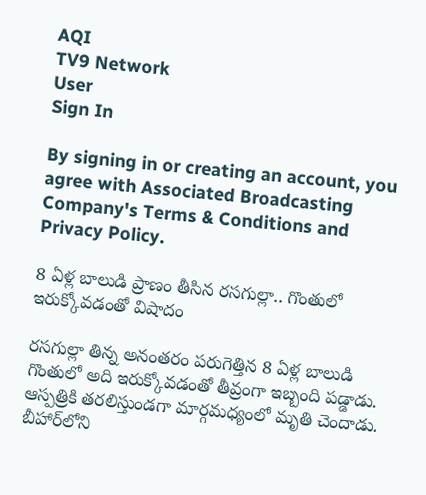AQI
TV9 Network
User
Sign In

By signing in or creating an account, you agree with Associated Broadcasting Company's Terms & Conditions and Privacy Policy.

8 ఏళ్ల బాలుడి ప్రాణం తీసిన రసగుల్లా.. గొంతులో ఇరుక్కోవడంతో విషాదం

రసగుల్లా తిన్న అనంతరం పరుగెత్తిన 8 ఏళ్ల బాలుడి గొంతులో అది ఇరుక్కోవడంతో తీవ్రంగా ఇబ్బంది పడ్డాడు. ఆస్పత్రికి తరలిస్తుండగా మార్గమధ్యంలో మృతి చెందాడు. బీహార్‌లోని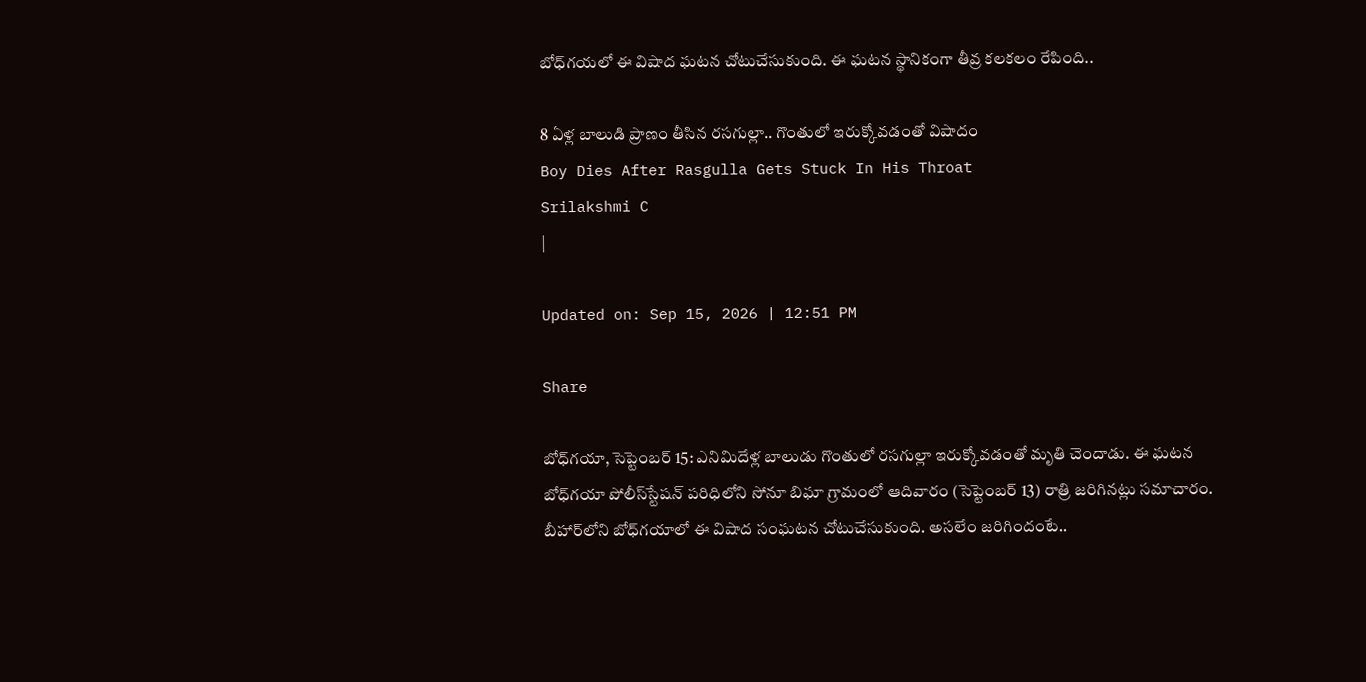బోధ్‌గయలో ఈ విషాద ఘటన చోటుచేసుకుంది. ఈ ఘటన స్థానికంగా తీవ్ర కలకలం రేపింది..

8 ఏళ్ల బాలుడి ప్రాణం తీసిన రసగుల్లా.. గొంతులో ఇరుక్కోవడంతో విషాదం
Boy Dies After Rasgulla Gets Stuck In His Throat
Srilakshmi C
|

Updated on: Sep 15, 2026 | 12:51 PM

Share

బోధ్‌గయా, సెప్టెంబర్ 15: ఎనిమిదేళ్ల బాలుడు గొంతులో రసగుల్లా ఇరుక్కోవడంతో మృతి చెందాడు. ఈ ఘటన బోధ్‌గయా పోలీస్‌స్టేషన్‌ పరిధిలోని సోనూ బిఘా గ్రామంలో ఆదివారం (సెప్టెంబర్ 13) రాత్రి జరిగినట్లు సమాచారం. బీహార్‌లోని బోధ్‌గయాలో ఈ విషాద సంఘటన చోటుచేసుకుంది. అసలేం జరిగిందంటే..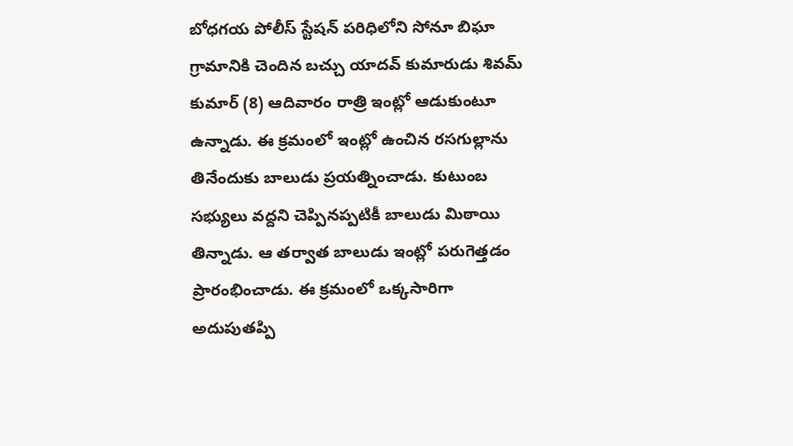బోధగయ పోలీస్ స్టేషన్ పరిధిలోని సోనూ బిఘా గ్రామానికి చెందిన బచ్చు యాదవ్‌ కుమారుడు శివమ్‌ కుమార్‌ (8) ఆదివారం రాత్రి ఇంట్లో ఆడుకుంటూ ఉన్నాడు. ఈ క్రమంలో ఇంట్లో ఉంచిన రసగుల్లాను తినేందుకు బాలుడు ప్రయత్నించాడు. కుటుంబ సభ్యులు వద్దని చెప్పినప్పటికీ బాలుడు మిఠాయి తిన్నాడు. ఆ తర్వాత బాలుడు ఇంట్లో పరుగెత్తడం ప్రారంభించాడు. ఈ క్రమంలో ఒక్కసారిగా అదుపుతప్పి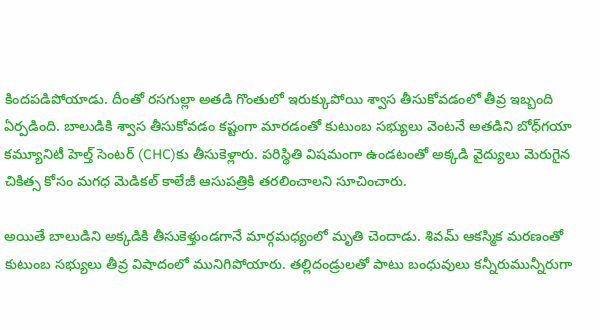కిందపడిపోయాడు. దీంతో రసగుల్లా అతడి గొంతులో ఇరుక్కుపోయి శ్వాస తీసుకోవడంలో తీవ్ర ఇబ్బంది ఏర్పడింది. బాలుడికి శ్వాస తీసుకోవడం కష్టంగా మారడంతో కుటుంబ సభ్యులు వెంటనే అతడిని బోధ్‌గయా కమ్యూనిటీ హెల్త్‌ సెంటర్‌ (CHC)కు తీసుకెళ్లారు. పరిస్థితి విషమంగా ఉండటంతో అక్కడి వైద్యులు మెరుగైన చికిత్స కోసం మగధ మెడికల్‌ కాలేజీ ఆసుపత్రికి తరలించాలని సూచించారు.

అయితే బాలుడిని అక్కడికి తీసుకెళ్తుండగానే మార్గమధ్యంలో మృతి చెందాడు. శివమ్‌ ఆకస్మిక మరణంతో కుటుంబ సభ్యులు తీవ్ర విషాదంలో మునిగిపోయారు. తల్లిదండ్రులతో పాటు బంధువులు కన్నీరుమున్నీరుగా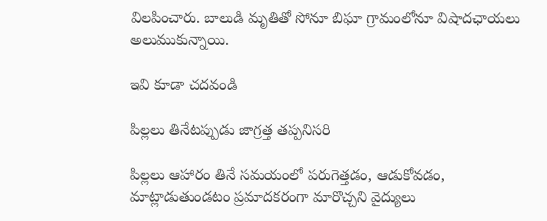విలపించారు. బాలుడి మృతితో సోనూ బిఘా గ్రామంలోనూ విషాదఛాయలు అలుముకున్నాయి.

ఇవి కూడా చదవండి

పిల్లలు తినేటప్పుడు జాగ్రత్త తప్పనిసరి

పిల్లలు ఆహారం తినే సమయంలో పరుగెత్తడం, ఆడుకోవడం, మాట్లాడుతుండటం ప్రమాదకరంగా మారొచ్చని వైద్యులు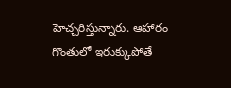హెచ్చరిస్తున్నారు. ఆహారం గొంతులో ఇరుక్కుపోతే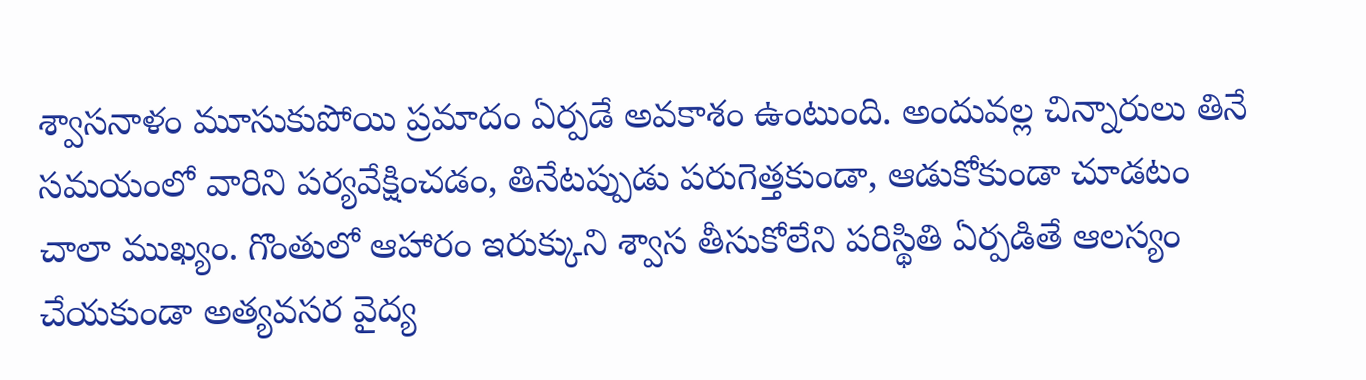శ్వాసనాళం మూసుకుపోయి ప్రమాదం ఏర్పడే అవకాశం ఉంటుంది. అందువల్ల చిన్నారులు తినే సమయంలో వారిని పర్యవేక్షించడం, తినేటప్పుడు పరుగెత్తకుండా, ఆడుకోకుండా చూడటం చాలా ముఖ్యం. గొంతులో ఆహారం ఇరుక్కుని శ్వాస తీసుకోలేని పరిస్థితి ఏర్పడితే ఆలస్యం చేయకుండా అత్యవసర వైద్య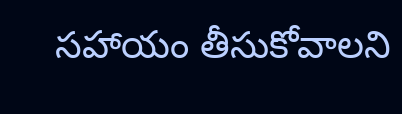సహాయం తీసుకోవాలని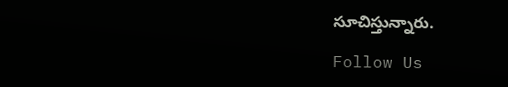సూచిస్తున్నారు.

Follow Us